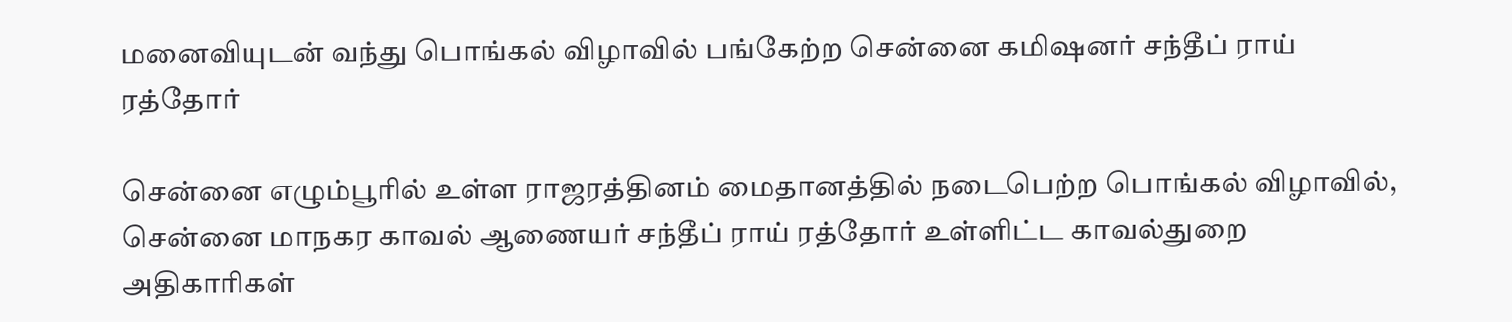மனைவியுடன் வந்து பொங்கல் விழாவில் பங்கேற்ற சென்னை கமிஷனர் சந்தீப் ராய் ரத்தோர்

சென்னை எழும்பூரில் உள்ள ராஜரத்தினம் மைதானத்தில் நடைபெற்ற பொங்கல் விழாவில், சென்னை மாநகர காவல் ஆணையர் சந்தீப் ராய் ரத்தோர் உள்ளிட்ட காவல்துறை அதிகாரிகள்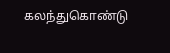கலந்துகொண்டு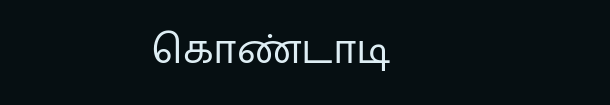கொண்டாடி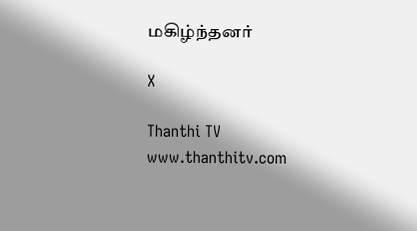மகிழ்ந்தனர்

X

Thanthi TV
www.thanthitv.com